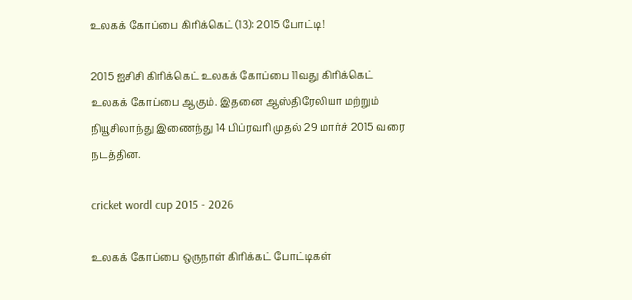உலகக் கோப்பை கிரிக்கெட் (13): 2015 போட்டி!

2015 ஐசிசி கிரிக்கெட் உலகக் கோப்பை 11வது கிரிக்கெட் உலகக் கோப்பை ஆகும். இதனை ஆஸ்திரேலியா மற்றும் நியூசிலாந்து இணைந்து 14 பிப்ரவரி முதல் 29 மார்ச் 2015 வரை நடத்தின.

cricket wordl cup 2015 - 2026

உலகக் கோப்பை ஒருநாள் கிரிக்கட் போட்டிகள்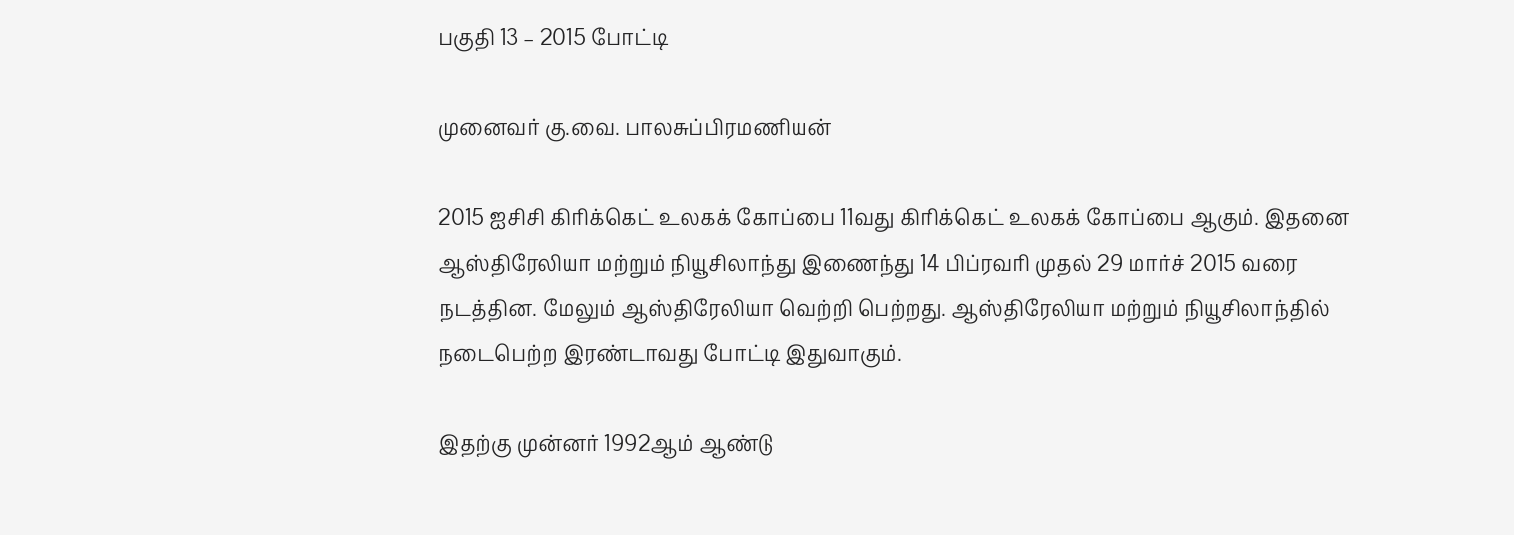பகுதி 13 – 2015 போட்டி

முனைவர் கு.வை. பாலசுப்பிரமணியன்

2015 ஐசிசி கிரிக்கெட் உலகக் கோப்பை 11வது கிரிக்கெட் உலகக் கோப்பை ஆகும். இதனை ஆஸ்திரேலியா மற்றும் நியூசிலாந்து இணைந்து 14 பிப்ரவரி முதல் 29 மார்ச் 2015 வரை நடத்தின. மேலும் ஆஸ்திரேலியா வெற்றி பெற்றது. ஆஸ்திரேலியா மற்றும் நியூசிலாந்தில் நடைபெற்ற இரண்டாவது போட்டி இதுவாகும்.

இதற்கு முன்னர் 1992ஆம் ஆண்டு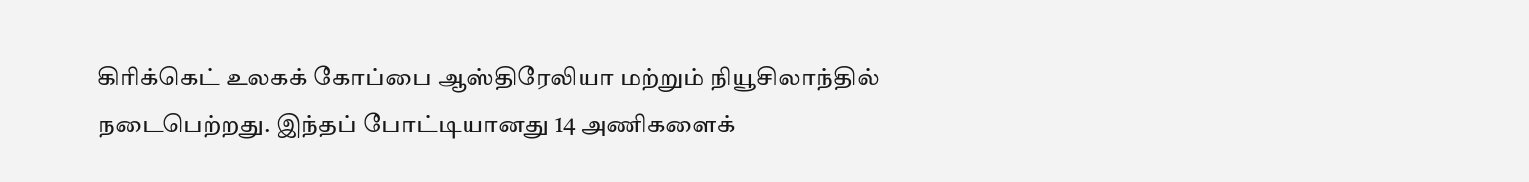கிரிக்கெட் உலகக் கோப்பை ஆஸ்திரேலியா மற்றும் நியூசிலாந்தில் நடைபெற்றது. இந்தப் போட்டியானது 14 அணிகளைக்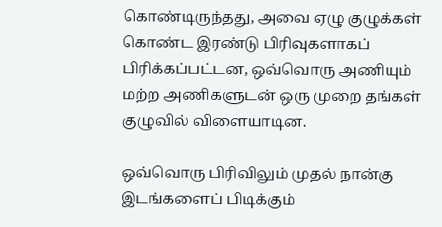கொண்டிருந்தது, அவை ஏழு குழுக்கள் கொண்ட இரண்டு பிரிவுகளாகப் பிரிக்கப்பட்டன, ஒவ்வொரு அணியும் மற்ற அணிகளுடன் ஒரு முறை தங்கள் குழுவில் விளையாடின.

ஒவ்வொரு பிரிவிலும் முதல் நான்கு இடங்களைப் பிடிக்கும்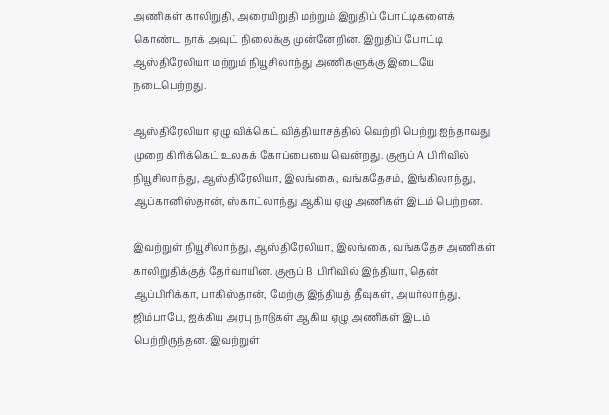அணிகள் காலிறுதி, அரையிறுதி மற்றும் இறுதிப் போட்டிகளைக் கொண்ட நாக் அவுட் நிலைக்கு முன்னேறின. இறுதிப் போட்டி ஆஸ்திரேலியா மற்றும் நியூசிலாந்து அணிகளுக்கு இடையே நடைபெற்றது.

ஆஸ்திரேலியா ஏழு விக்கெட் வித்தியாசத்தில் வெற்றி பெற்று ஐந்தாவது முறை கிரிக்கெட் உலகக் கோப்பையை வென்றது. குரூப் A பிரிவில் நியூசிலாந்து, ஆஸ்திரேலியா, இலங்கை, வங்கதேசம், இங்கிலாந்து, ஆப்கானிஸ்தான், ஸ்காட்லாந்து ஆகிய ஏழு அணிகள் இடம் பெற்றன.

இவற்றுள் நியூசிலாந்து, ஆஸ்திரேலியா, இலங்கை, வங்கதேச அணிகள் காலிறுதிக்குத் தேர்வாயின. குரூப் B பிரிவில் இந்தியா, தென் ஆப்பிரிக்கா, பாகிஸ்தான், மேற்கு இந்தியத் தீவுகள், அயர்லாந்து, ஜிம்பாபே, ஐக்கிய அரபு நாடுகள் ஆகிய ஏழு அணிகள் இடம் பெற்றிருந்தன. இவற்றுள்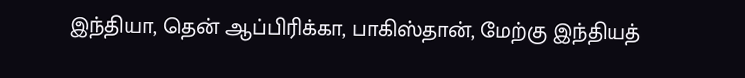இந்தியா, தென் ஆப்பிரிக்கா, பாகிஸ்தான், மேற்கு இந்தியத்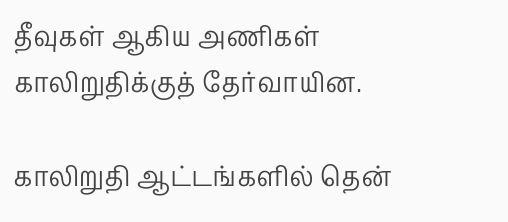தீவுகள் ஆகிய அணிகள் காலிறுதிக்குத் தேர்வாயின.

காலிறுதி ஆட்டங்களில் தென்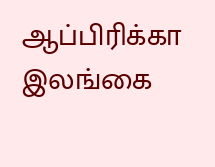ஆப்பிரிக்கா இலங்கை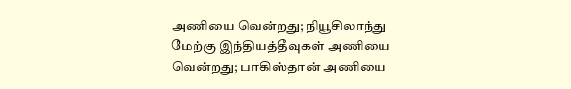அணியை வென்றது; நியூசிலாந்து மேற்கு இந்தியத்தீவுகள் அணியை வென்றது; பாகிஸ்தான் அணியை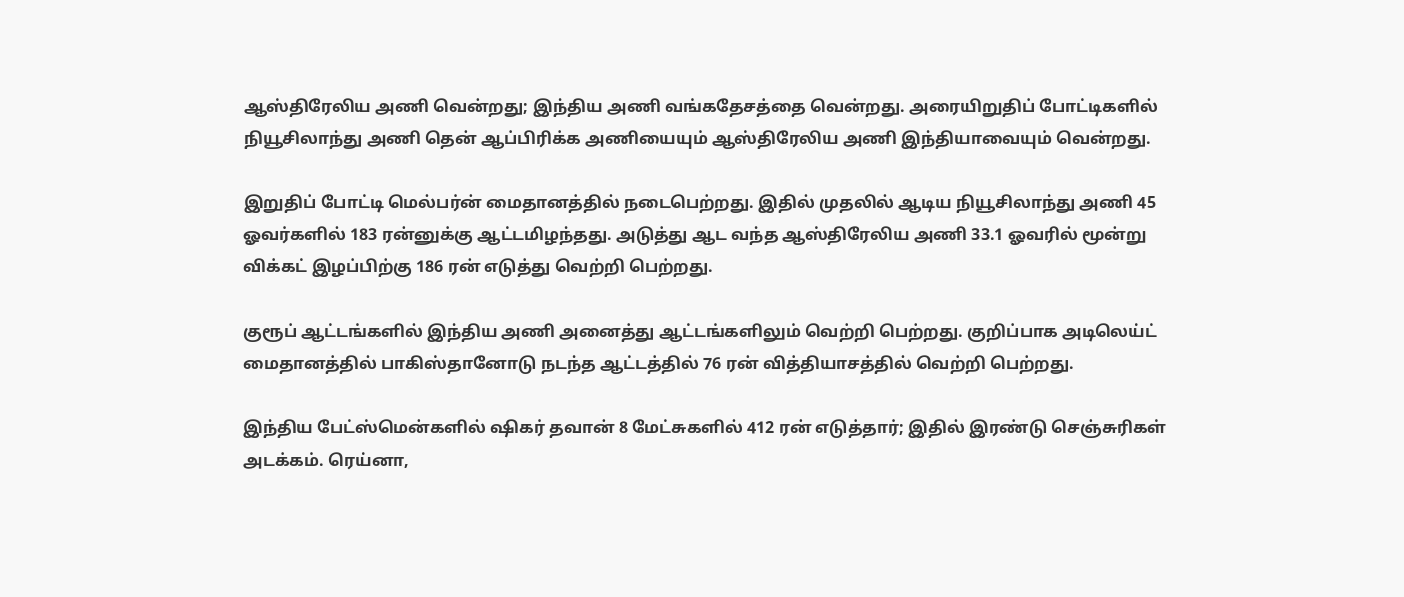ஆஸ்திரேலிய அணி வென்றது; இந்திய அணி வங்கதேசத்தை வென்றது. அரையிறுதிப் போட்டிகளில் நியூசிலாந்து அணி தென் ஆப்பிரிக்க அணியையும் ஆஸ்திரேலிய அணி இந்தியாவையும் வென்றது.

இறுதிப் போட்டி மெல்பர்ன் மைதானத்தில் நடைபெற்றது. இதில் முதலில் ஆடிய நியூசிலாந்து அணி 45 ஓவர்களில் 183 ரன்னுக்கு ஆட்டமிழந்தது. அடுத்து ஆட வந்த ஆஸ்திரேலிய அணி 33.1 ஓவரில் மூன்று விக்கட் இழப்பிற்கு 186 ரன் எடுத்து வெற்றி பெற்றது.

குரூப் ஆட்டங்களில் இந்திய அணி அனைத்து ஆட்டங்களிலும் வெற்றி பெற்றது. குறிப்பாக அடிலெய்ட் மைதானத்தில் பாகிஸ்தானோடு நடந்த ஆட்டத்தில் 76 ரன் வித்தியாசத்தில் வெற்றி பெற்றது.

இந்திய பேட்ஸ்மென்களில் ஷிகர் தவான் 8 மேட்சுகளில் 412 ரன் எடுத்தார்; இதில் இரண்டு செஞ்சுரிகள் அடக்கம். ரெய்னா,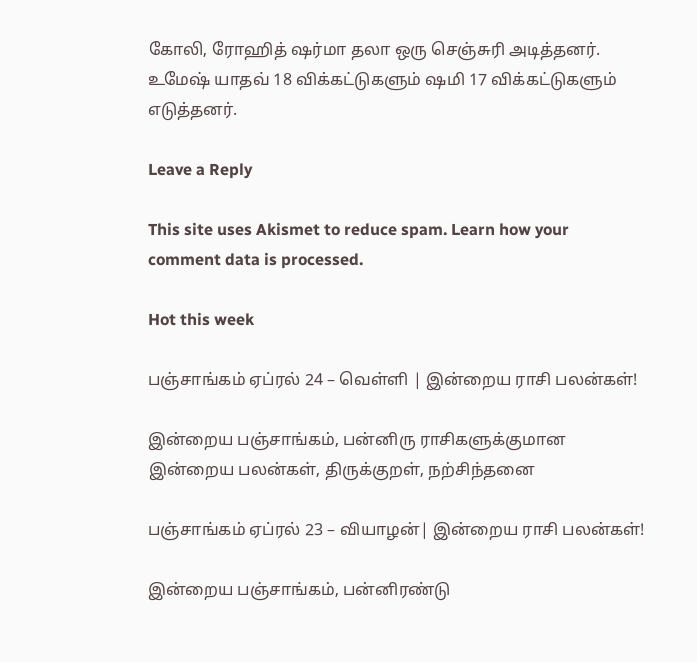கோலி, ரோஹித் ஷர்மா தலா ஒரு செஞ்சுரி அடித்தனர். உமேஷ் யாதவ் 18 விக்கட்டுகளும் ஷமி 17 விக்கட்டுகளும் எடுத்தனர்.

Leave a Reply

This site uses Akismet to reduce spam. Learn how your comment data is processed.

Hot this week

பஞ்சாங்கம் ஏப்ரல் 24 – வெள்ளி | இன்றைய ராசி பலன்கள்!

இன்றைய பஞ்சாங்கம், பன்னிரு ராசிகளுக்குமான இன்றைய பலன்கள், திருக்குறள், நற்சிந்தனை

பஞ்சாங்கம் ஏப்ரல் 23 – வியாழன்| இன்றைய ராசி பலன்கள்!

இன்றைய பஞ்சாங்கம், பன்னிரண்டு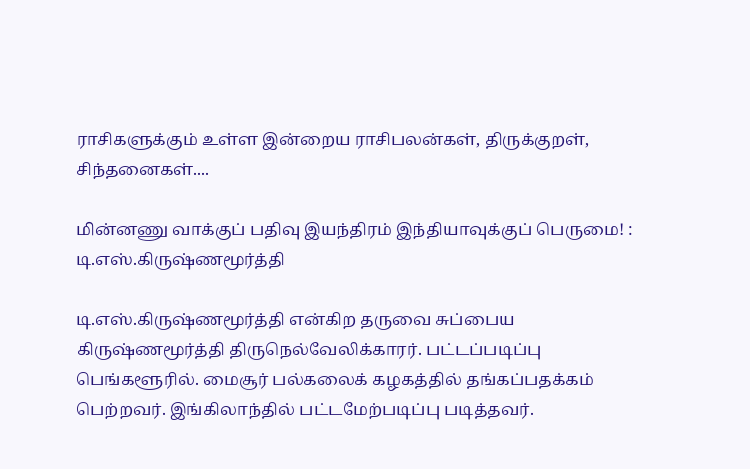ராசிகளுக்கும் உள்ள இன்றைய ராசிபலன்கள், திருக்குறள், சிந்தனைகள்....

மின்னணு வாக்குப் பதிவு இயந்திரம் இந்தியாவுக்குப் பெருமை! : டி.எஸ்.கிருஷ்ணமூர்த்தி

டி.எஸ்.கிருஷ்ணமூர்த்தி என்கிற தருவை சுப்பைய கிருஷ்ணமூர்த்தி திருநெல்வேலிக்காரர். பட்டப்படிப்பு பெங்களூரில். மைசூர் பல்கலைக் கழகத்தில் தங்கப்பதக்கம் பெற்றவர். இங்கிலாந்தில் பட்டமேற்படிப்பு படித்தவர்.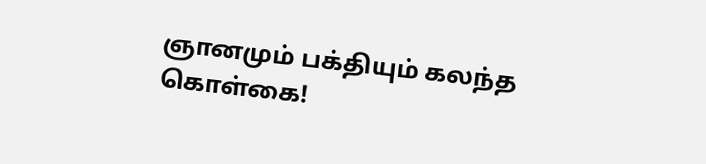ஞானமும் பக்தியும் கலந்த கொள்கை!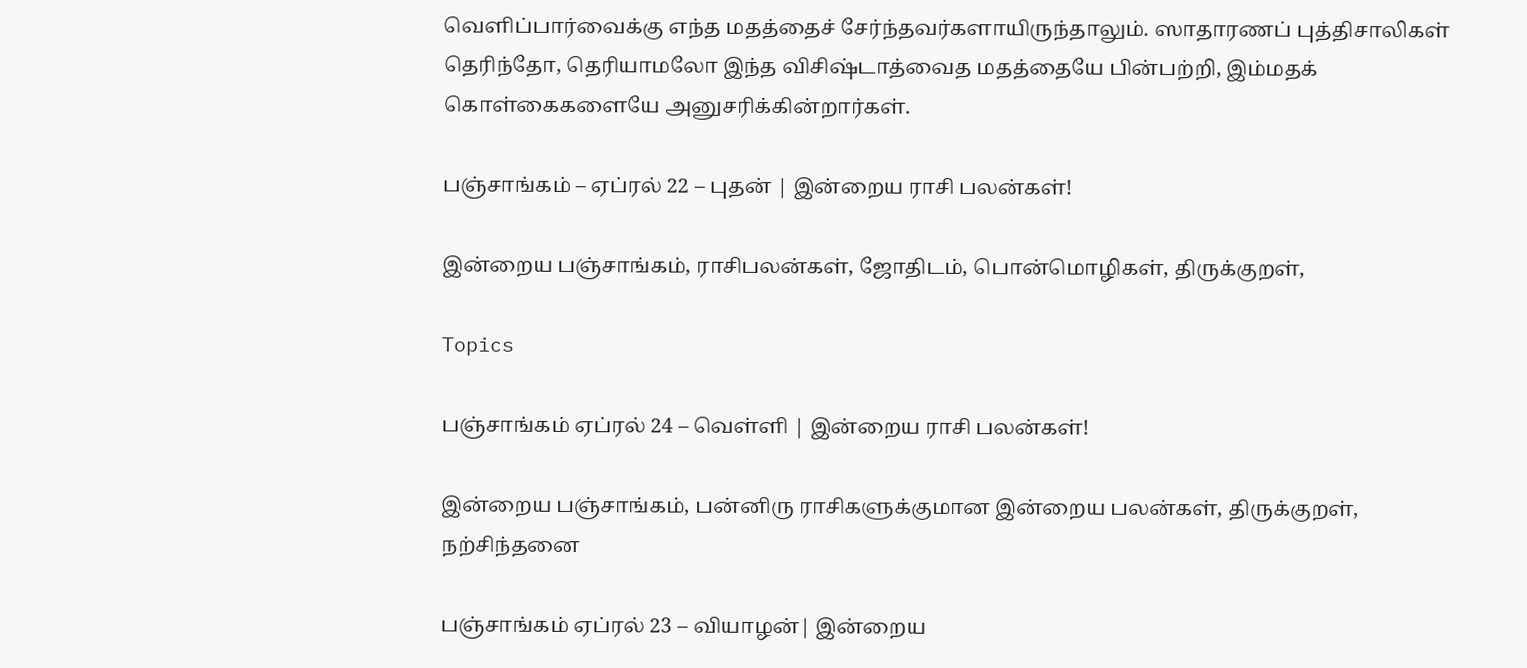வெளிப்பார்வைக்கு எந்த மதத்தைச் சேர்ந்தவர்களாயிருந்தாலும். ஸாதாரணப் புத்திசாலிகள் தெரிந்தோ, தெரியாமலோ இந்த விசிஷ்டாத்வைத மதத்தையே பின்பற்றி, இம்மதக் கொள்கைகளையே அனுசரிக்கின்றார்கள்.

பஞ்சாங்கம் – ஏப்ரல் 22 – புதன் | இன்றைய ராசி பலன்கள்!

இன்றைய பஞ்சாங்கம், ராசிபலன்கள், ஜோதிடம், பொன்மொழிகள், திருக்குறள்,

Topics

பஞ்சாங்கம் ஏப்ரல் 24 – வெள்ளி | இன்றைய ராசி பலன்கள்!

இன்றைய பஞ்சாங்கம், பன்னிரு ராசிகளுக்குமான இன்றைய பலன்கள், திருக்குறள், நற்சிந்தனை

பஞ்சாங்கம் ஏப்ரல் 23 – வியாழன்| இன்றைய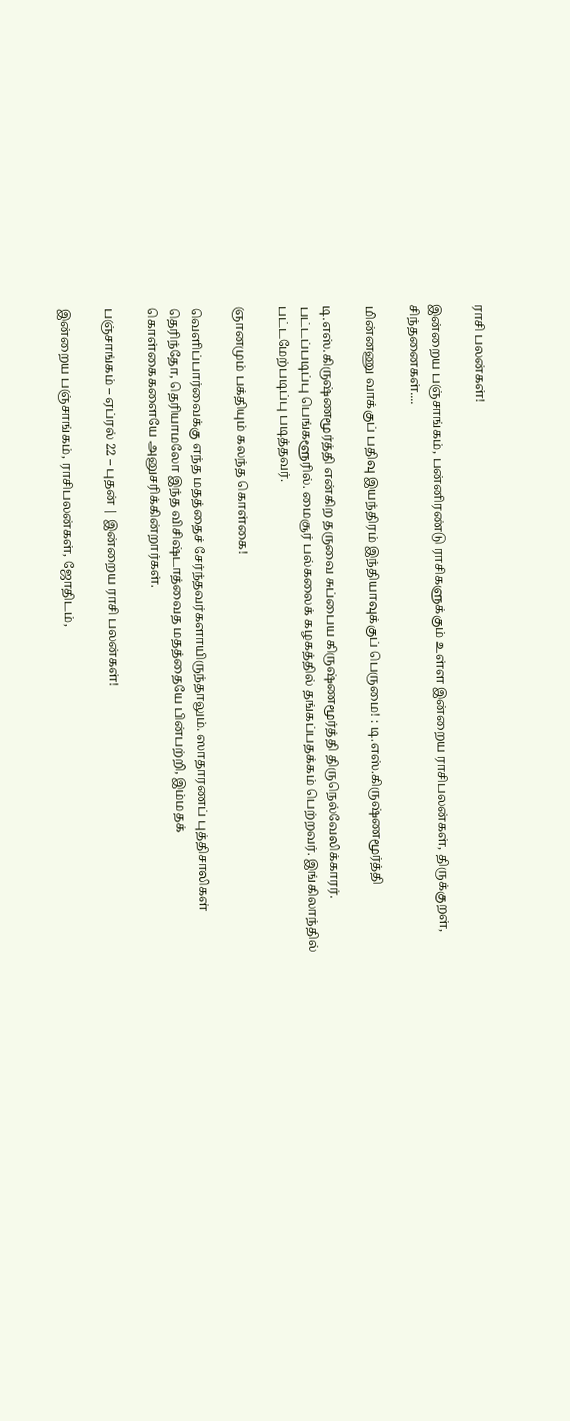ராசி பலன்கள்!

இன்றைய பஞ்சாங்கம், பன்னிரண்டு ராசிகளுக்கும் உள்ள இன்றைய ராசிபலன்கள், திருக்குறள், சிந்தனைகள்....

மின்னணு வாக்குப் பதிவு இயந்திரம் இந்தியாவுக்குப் பெருமை! : டி.எஸ்.கிருஷ்ணமூர்த்தி

டி.எஸ்.கிருஷ்ணமூர்த்தி என்கிற தருவை சுப்பைய கிருஷ்ணமூர்த்தி திருநெல்வேலிக்காரர். பட்டப்படிப்பு பெங்களூரில். மைசூர் பல்கலைக் கழகத்தில் தங்கப்பதக்கம் பெற்றவர். இங்கிலாந்தில் பட்டமேற்படிப்பு படித்தவர்.

ஞானமும் பக்தியும் கலந்த கொள்கை!

வெளிப்பார்வைக்கு எந்த மதத்தைச் சேர்ந்தவர்களாயிருந்தாலும். ஸாதாரணப் புத்திசாலிகள் தெரிந்தோ, தெரியாமலோ இந்த விசிஷ்டாத்வைத மதத்தையே பின்பற்றி, இம்மதக் கொள்கைகளையே அனுசரிக்கின்றார்கள்.

பஞ்சாங்கம் – ஏப்ரல் 22 – புதன் | இன்றைய ராசி பலன்கள்!

இன்றைய பஞ்சாங்கம், ராசிபலன்கள், ஜோதிடம்,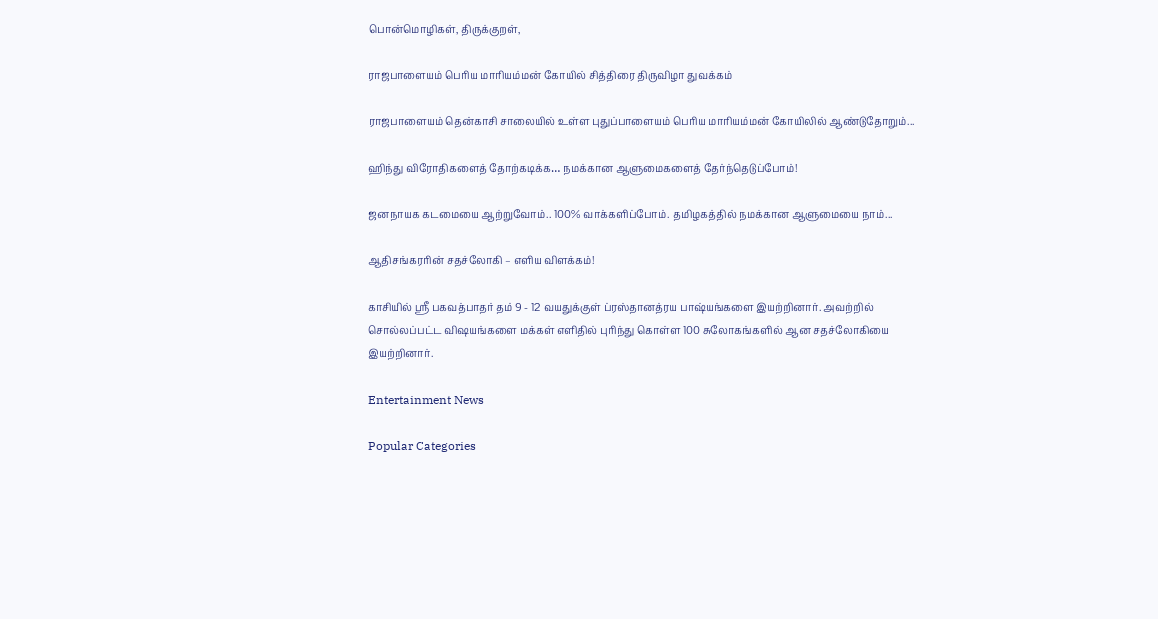பொன்மொழிகள், திருக்குறள்,

ராஜபாளையம் பெரிய மாரியம்மன் கோயில் சித்திரை திருவிழா துவக்கம்

ராஜபாளையம் தென்காசி சாலையில் உள்ள புதுப்பாளையம் பெரிய மாரியம்மன் கோயிலில் ஆண்டுதோறும்...

ஹிந்து விரோதிகளைத் தோற்கடிக்க… நமக்கான ஆளுமைகளைத் தேர்ந்தெடுப்போம்!

ஜனநாயக கடமையை ஆற்றுவோம்.. 100% வாக்களிப்போம். தமிழகத்தில் நமக்கான ஆளுமையை நாம்...

ஆதிசங்கரரின் சதச்லோகி – எளிய விளக்கம்!

காசியில் ஸ்ரீ பகவத்பாதர் தம் 9 - 12 வயதுக்குள் ப்ரஸ்தானத்ரய பாஷ்யங்களை இயற்றினார். அவற்றில் சொல்லப்பட்ட விஷயங்களை மக்கள் எளிதில் புரிந்து கொள்ள 100 சுலோகங்களில் ஆன சதச்லோகியை இயற்றினார்.

Entertainment News

Popular Categories